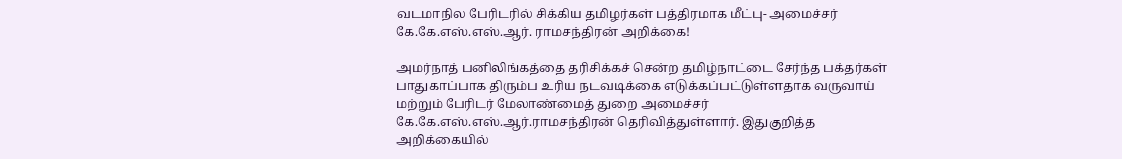வடமாநில பேரிடரில் சிக்கிய தமிழர்கள் பத்திரமாக மீட்பு- அமைச்சர் கே.கே.எஸ்.எஸ்.ஆர். ராமசந்திரன் அறிக்கை!

அமர்நாத் பனிலிங்கத்தை தரிசிக்கச் சென்ற தமிழ்நாட்டை சேர்ந்த பக்தர்கள் பாதுகாப்பாக திரும்ப உரிய நடவடிக்கை எடுக்கப்பட்டுள்ளதாக வருவாய் மற்றும் பேரிடர் மேலாண்மைத் துறை அமைச்சர் கே.கே.எஸ்.எஸ்.ஆர்.ராமசந்திரன் தெரிவித்துள்ளார். இதுகுறித்த அறிக்கையில்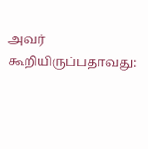அவர் கூறியிருப்பதாவது: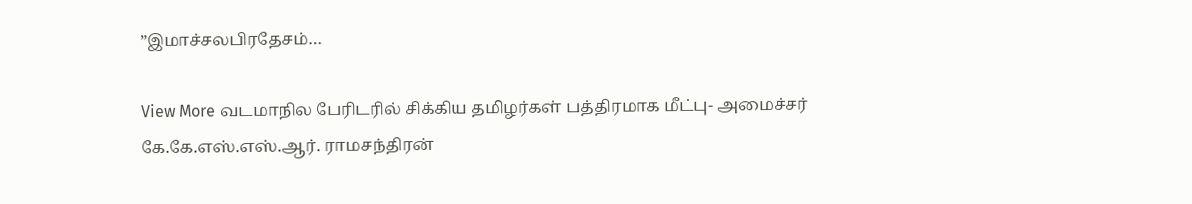”இமாச்சலபிரதேசம்…

View More வடமாநில பேரிடரில் சிக்கிய தமிழர்கள் பத்திரமாக மீட்பு- அமைச்சர் கே.கே.எஸ்.எஸ்.ஆர். ராமசந்திரன்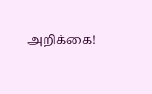அறிக்கை!